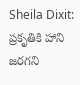Sheila Dixit: ప్రకృతికి హాని జరగని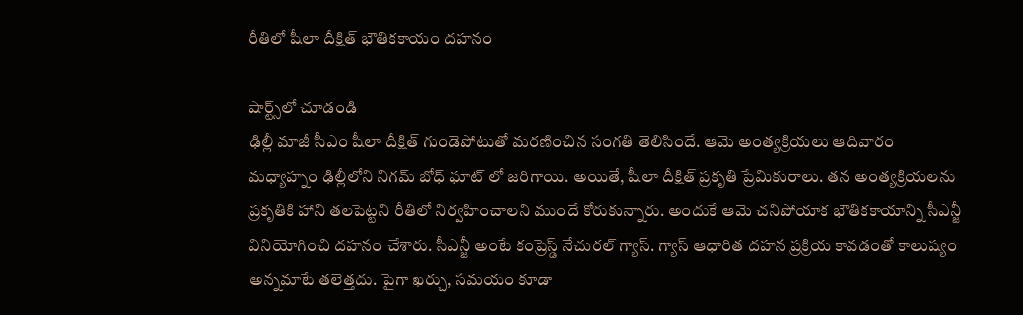రీతిలో షీలా దీక్షిత్ భౌతికకాయం దహనం

షార్ట్స్‌లో చూడండి
ఢిల్లీ మాజీ సీఎం షీలా దీక్షిత్ గుండెపోటుతో మరణించిన సంగతి తెలిసిందే. ఆమె అంత్యక్రియలు ఆదివారం మధ్యాహ్నం ఢిల్లీలోని నిగమ్ బోధ్ ఘాట్ లో జరిగాయి. అయితే, షీలా దీక్షిత్ ప్రకృతి ప్రేమికురాలు. తన అంత్యక్రియలను ప్రకృతికి హాని తలపెట్టని రీతిలో నిర్వహించాలని ముందే కోరుకున్నారు. అందుకే ఆమె చనిపోయాక భౌతికకాయాన్ని సీఎన్జీ వినియోగించి దహనం చేశారు. సీఎన్జీ అంటే కంప్రెస్డ్ నేచురల్ గ్యాస్. గ్యాస్ ఆధారిత దహన ప్రక్రియ కావడంతో కాలుష్యం అన్నమాటే తలెత్తదు. పైగా ఖర్చు, సమయం కూడా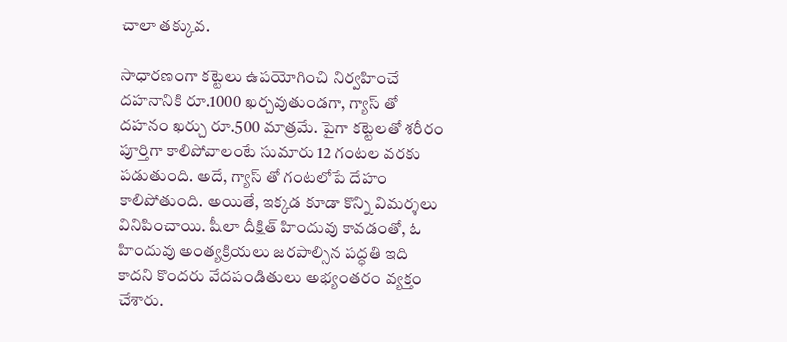చాలా తక్కువ.

సాధారణంగా కట్టెలు ఉపయోగించి నిర్వహించే దహనానికి రూ.1000 ఖర్చవుతుండగా, గ్యాస్ తో దహనం ఖర్చు రూ.500 మాత్రమే. పైగా కట్టెలతో శరీరం పూర్తిగా కాలిపోవాలంటే సుమారు 12 గంటల వరకు పడుతుంది. అదే, గ్యాస్ తో గంటలోపే దేహం కాలిపోతుంది. అయితే, ఇక్కడ కూడా కొన్ని విమర్శలు వినిపించాయి. షీలా దీక్షిత్ హిందువు కావడంతో, ఓ హిందువు అంత్యక్రియలు జరపాల్సిన పద్ధతి ఇది కాదని కొందరు వేదపండితులు అభ్యంతరం వ్యక్తం చేశారు.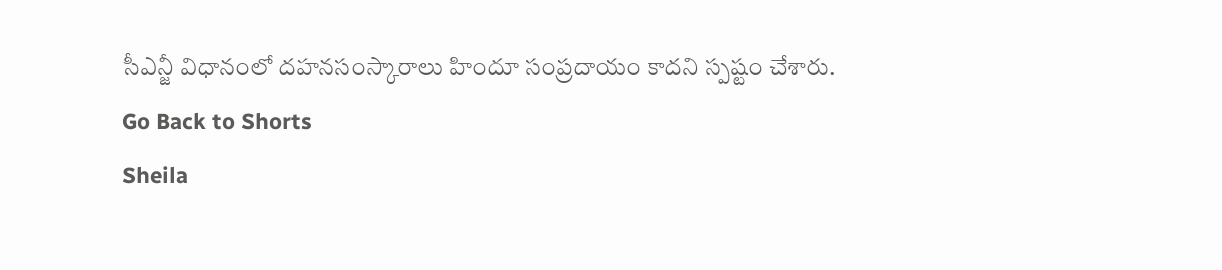సీఎన్జీ విధానంలో దహనసంస్కారాలు హిందూ సంప్రదాయం కాదని స్పష్టం చేశారు.
Go Back to Shorts
Sheila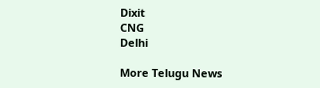Dixit
CNG
Delhi

More Telugu News